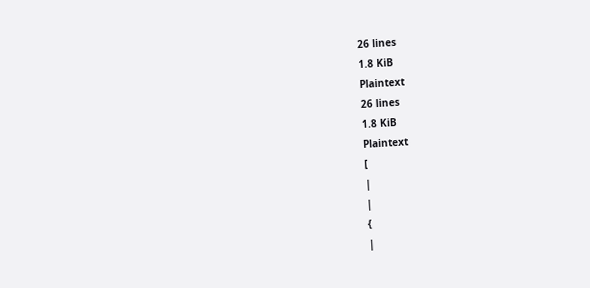26 lines
1.8 KiB
Plaintext
26 lines
1.8 KiB
Plaintext
[
|
|
{
|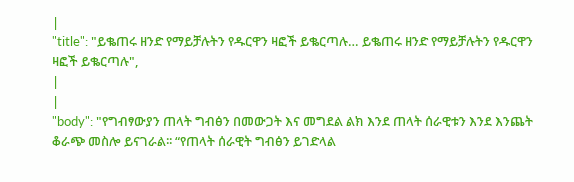|
"title": "ይቈጠሩ ዘንድ የማይቻሉትን የዱርዋን ዛፎች ይቈርጣሉ… ይቈጠሩ ዘንድ የማይቻሉትን የዱርዋን ዛፎች ይቈርጣሉ",
|
|
"body": "የግብፃውያን ጠላት ግብፅን በመውጋት እና መግደል ልክ እንደ ጠላት ሰራዊቱን እንደ እንጨት ቆራጭ መስሎ ይናገራል፡፡ “የጠላት ሰራዊት ግብፅን ይገድላል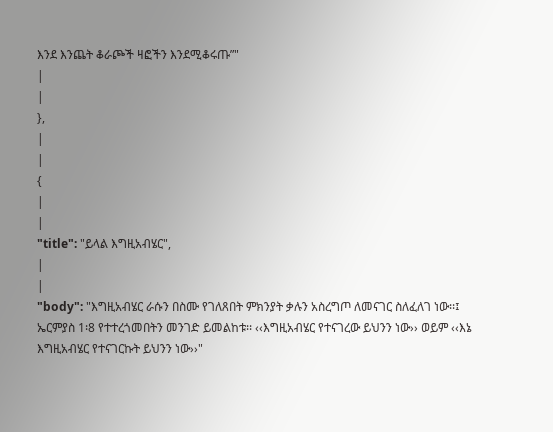እንደ እንጨት ቆራጮች ዛፎችን እንደሚቆሩጡ”"
|
|
},
|
|
{
|
|
"title": "ይላል እግዚአብሄር",
|
|
"body": "እግዚአብሄር ራሱን በስሙ የገለጸበት ምክንያት ቃሉን አስረግጦ ለመናገር ስለፈለገ ነው፡፡፤ ኤርምያስ 1፡8 የተተረጎመበትን መንገድ ይመልከቱ፡፡ ‹‹እግዚአብሄር የተናገረው ይህንን ነው›› ወይም ‹‹እኔ እግዚአብሄር የተናገርኩት ይህንን ነው››"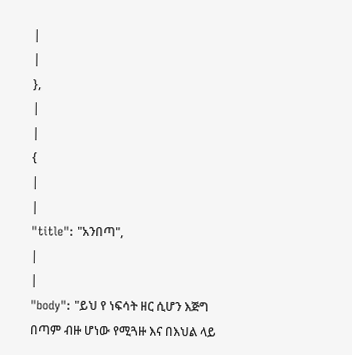|
|
},
|
|
{
|
|
"title": "አንበጣ",
|
|
"body": "ይህ የ ነፍሳት ዘር ሲሆን እጅግ በጣም ብዙ ሆነው የሚጓዙ እና በእህል ላይ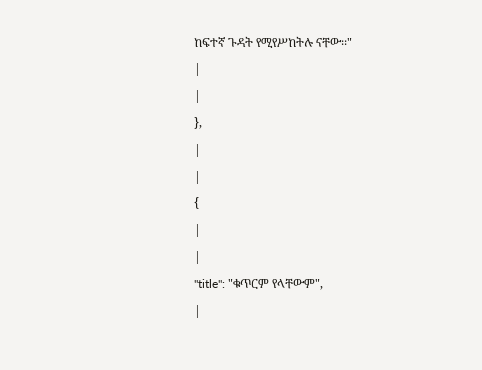ከፍተኛ ጉዳት የሚየሥከትሉ ናቸው፡፡"
|
|
},
|
|
{
|
|
"title": "ቁጥርም የላቸውም",
|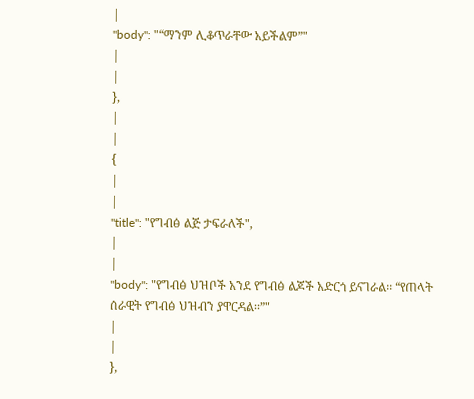|
"body": "“ማንም ሊቆጥራቸው አይችልም”"
|
|
},
|
|
{
|
|
"title": "የግብፅ ልጅ ታፍራለች",
|
|
"body": "የግብፅ ህዝቦች አንደ የግብፅ ልጆች አድርጎ ይናገራል፡፡ “የጠላት ሰራዊት የግብፅ ህዝብን ያዋርዳል፡፡”"
|
|
},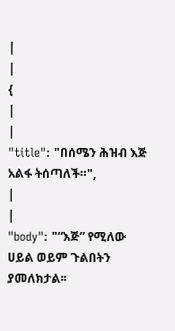|
|
{
|
|
"title": "በሰሜን ሕዝብ እጅ አልፋ ትሰጣለች።",
|
|
"body": "“እጅ” የሚለው ሀይል ወይም ጉልበትን ያመለክታል፡፡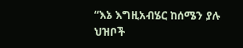“እኔ እግዚአብሄር ከሰሜን ያሉ ህዝቦች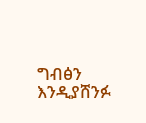ግብፅን እንዲያሸንፉ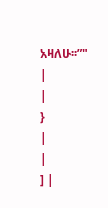አዛለሁ፡፡”"
|
|
}
|
|
] |